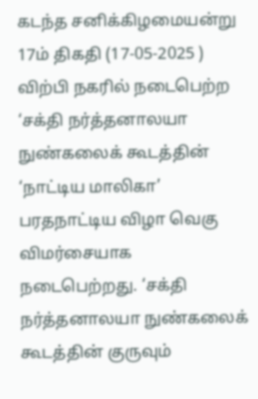கடந்த சனிக்கிழமையன்று 17ம் திகதி (17-05-2025 ) விற்பி நகரில் நடைபெற்ற ‘சக்தி நர்த்தனாலயா நுண்கலைக் கூடத்தின் ‘நாட்டிய மாலிகா’ பரதநாட்டிய விழா வெகு விமர்சையாக நடைபெற்றது. ‘சக்தி நர்த்தனாலயா நுண்கலைக் கூடத்தின் குருவும்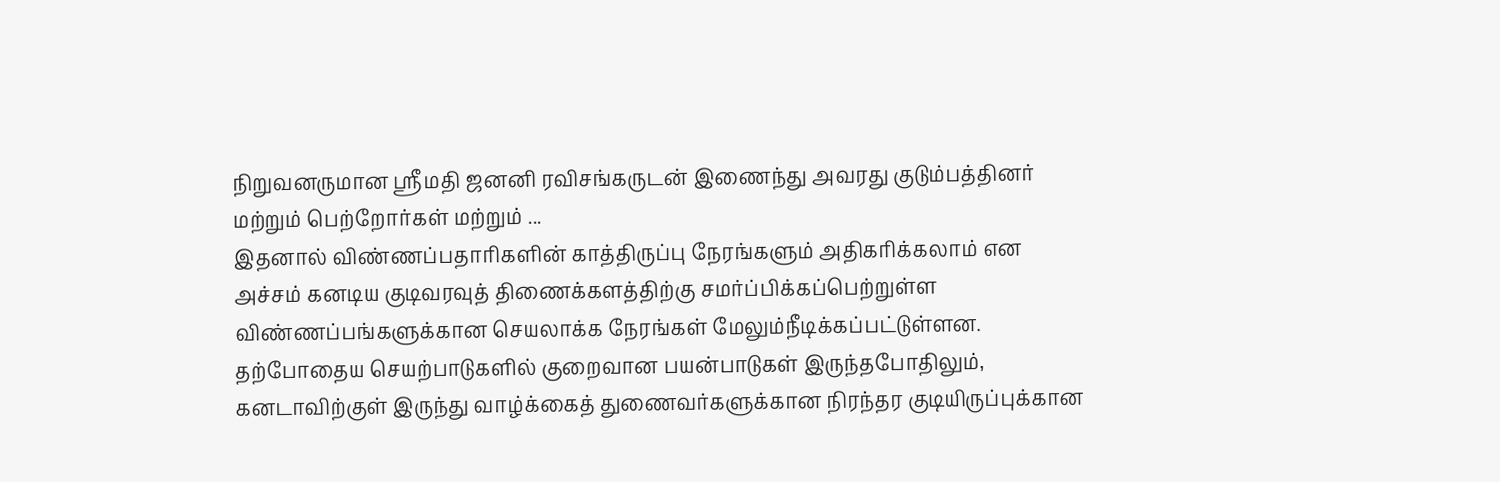நிறுவனருமான ஶ்ரீமதி ஜனனி ரவிசங்கருடன் இணைந்து அவரது குடும்பத்தினர் மற்றும் பெற்றோர்கள் மற்றும் ...
இதனால் விண்ணப்பதாரிகளின் காத்திருப்பு நேரங்களும் அதிகரிக்கலாம் என அச்சம் கனடிய குடிவரவுத் திணைக்களத்திற்கு சமர்ப்பிக்கப்பெற்றுள்ள விண்ணப்பங்களுக்கான செயலாக்க நேரங்கள் மேலும்நீடிக்கப்பட்டுள்ளன. தற்போதைய செயற்பாடுகளில் குறைவான பயன்பாடுகள் இருந்தபோதிலும், கனடாவிற்குள் இருந்து வாழ்க்கைத் துணைவர்களுக்கான நிரந்தர குடியிருப்புக்கான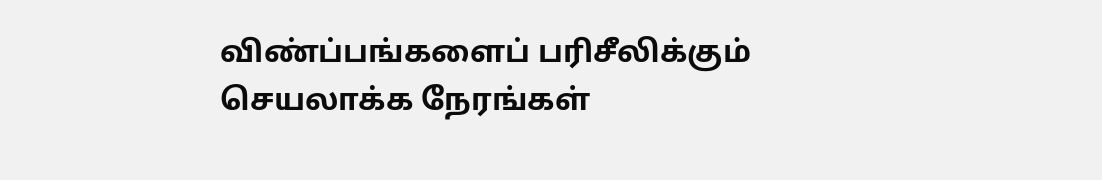விண்ப்பங்களைப் பரிசீலிக்கும் செயலாக்க நேரங்கள்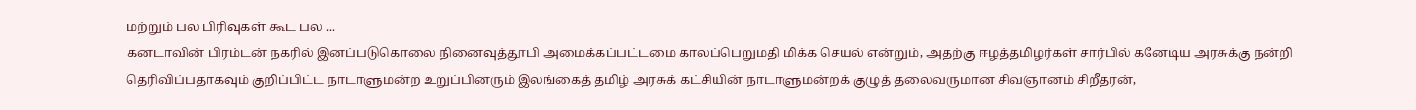மற்றும் பல பிரிவுகள் கூட பல ...
கனடாவின் பிரம்டன் நகரில் இனப்படுகொலை நினைவுத்தூபி அமைக்கப்பட்டமை காலப்பெறுமதி மிக்க செயல் என்றும், அதற்கு ஈழத்தமிழர்கள் சார்பில் கனேடிய அரசுக்கு நன்றி தெரிவிப்பதாகவும் குறிப்பிட்ட நாடாளுமன்ற உறுப்பினரும் இலங்கைத் தமிழ் அரசுக் கட்சியின் நாடாளுமன்றக் குழுத் தலைவருமான சிவஞானம் சிறீதரன்,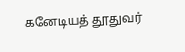கனேடியத் தூதுவர்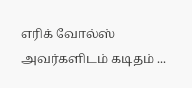எரிக் வோல்ஸ் அவர்களிடம் கடிதம் ...